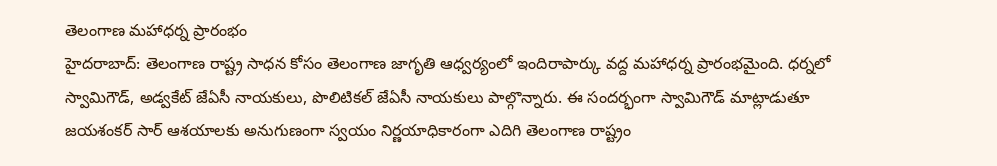తెలంగాణ మహాధర్న ప్రారంభం
హైదరాబాద్: తెలంగాణ రాష్ట్ర సాధన కోసం తెలంగాణ జాగృతి ఆధ్వర్యంలో ఇందిరాపార్కు వద్ద మహాధర్న ప్రారంభమైంది. ధర్నలో స్వామిగౌడ్, అడ్వకేట్ జేఏసీ నాయకులు, పొలిటికల్ జేఏసీ నాయకులు పాల్గొన్నారు. ఈ సందర్భంగా స్వామిగౌడ్ మాట్లాడుతూ జయశంకర్ సార్ ఆశయాలకు అనుగుణంగా స్వయం నిర్ణయాధికారంగా ఎదిగి తెలంగాణ రాష్ట్రం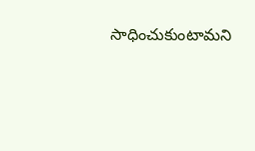సాధించుకుంటామని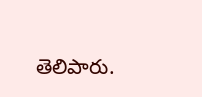తెలిపారు.